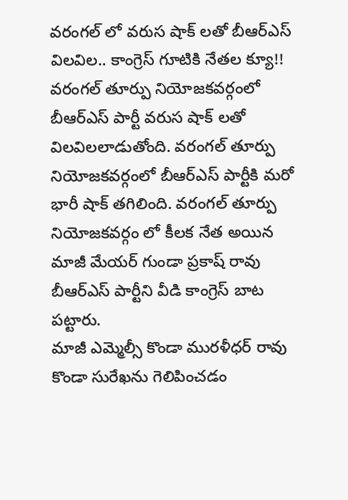వరంగల్ లో వరుస షాక్ లతో బీఆర్ఎస్ విలవిల.. కాంగ్రెస్ గూటికి నేతల క్యూ!!
వరంగల్ తూర్పు నియోజకవర్గంలో బీఆర్ఎస్ పార్టీ వరుస షాక్ లతో విలవిలలాడుతోంది. వరంగల్ తూర్పు నియోజకవర్గంలో బీఆర్ఎస్ పార్టీకి మరో భారీ షాక్ తగిలింది. వరంగల్ తూర్పు నియోజకవర్గం లో కీలక నేత అయిన మాజీ మేయర్ గుండా ప్రకాష్ రావు బీఆర్ఎస్ పార్టీని వీడి కాంగ్రెస్ బాట పట్టారు.
మాజీ ఎమ్మెల్సీ కొండా మురళీధర్ రావు కొండా సురేఖను గెలిపించడం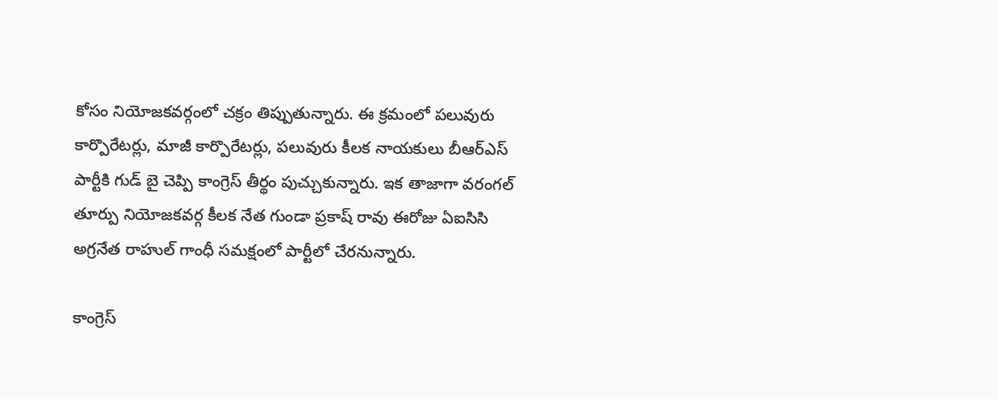కోసం నియోజకవర్గంలో చక్రం తిప్పుతున్నారు. ఈ క్రమంలో పలువురు కార్పొరేటర్లు, మాజీ కార్పొరేటర్లు, పలువురు కీలక నాయకులు బీఆర్ఎస్ పార్టీకి గుడ్ బై చెప్పి కాంగ్రెస్ తీర్థం పుచ్చుకున్నారు. ఇక తాజాగా వరంగల్ తూర్పు నియోజకవర్గ కీలక నేత గుండా ప్రకాష్ రావు ఈరోజు ఏఐసిసి అగ్రనేత రాహుల్ గాంధీ సమక్షంలో పార్టీలో చేరనున్నారు.

కాంగ్రెస్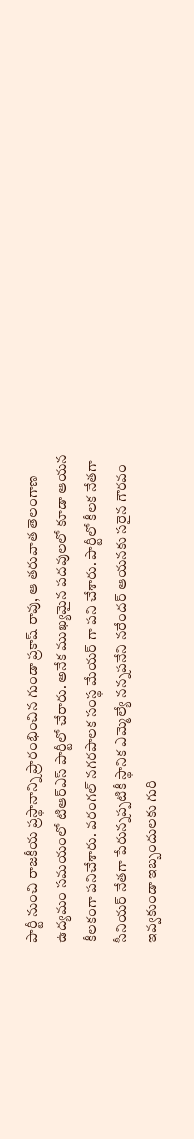పార్టీ నుంచి రాజకీయ ప్రస్థానాన్ని ప్రారంభించిన గుండా ప్రకాష్ రావు, ఆ తరువాత తెలంగాణ ఉద్యమం సమయంలో టిఆర్ఎస్ పార్టీలో చేరారు. అనేక ముఖ్యమైన పదవులలో కూడా ఆయన కీలకంగా పనిచేశారు. వరంగల్ నగరపాలక సంస్థ మేయర్ గా పని చేశారు. పార్టీలో కీలక నేతగా సీనియర్ నేతగా పేరున్నప్పటికీ స్థానిక ఎమ్మెల్యే నన్నపనేని నరేందర్ ఆయనకు సరైన గౌరవం ఇవ్వకుండా ఇబ్బందులకు గురి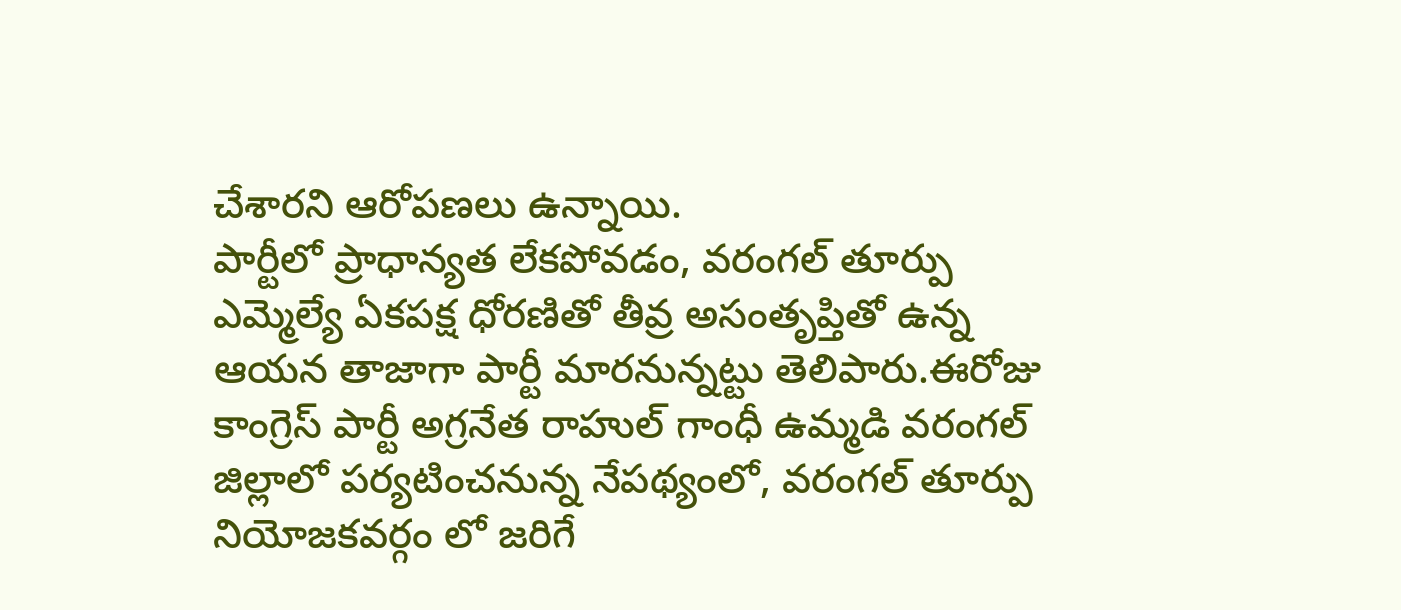చేశారని ఆరోపణలు ఉన్నాయి.
పార్టీలో ప్రాధాన్యత లేకపోవడం, వరంగల్ తూర్పు ఎమ్మెల్యే ఏకపక్ష ధోరణితో తీవ్ర అసంతృప్తితో ఉన్న ఆయన తాజాగా పార్టీ మారనున్నట్టు తెలిపారు.ఈరోజు కాంగ్రెస్ పార్టీ అగ్రనేత రాహుల్ గాంధీ ఉమ్మడి వరంగల్ జిల్లాలో పర్యటించనున్న నేపథ్యంలో, వరంగల్ తూర్పు నియోజకవర్గం లో జరిగే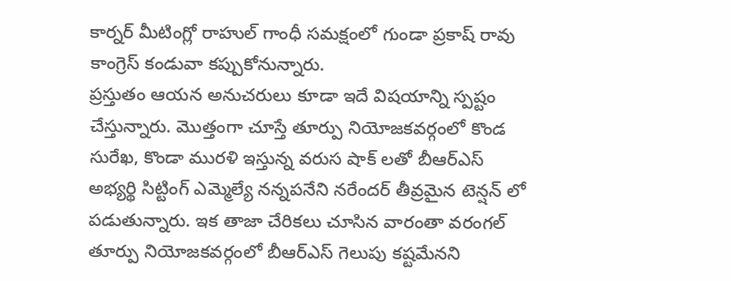కార్నర్ మీటింగ్లో రాహుల్ గాంధీ సమక్షంలో గుండా ప్రకాష్ రావు కాంగ్రెస్ కండువా కప్పుకోనున్నారు.
ప్రస్తుతం ఆయన అనుచరులు కూడా ఇదే విషయాన్ని స్పష్టం చేస్తున్నారు. మొత్తంగా చూస్తే తూర్పు నియోజకవర్గంలో కొండ సురేఖ, కొండా మురళి ఇస్తున్న వరుస షాక్ లతో బీఆర్ఎస్ అభ్యర్థి సిట్టింగ్ ఎమ్మెల్యే నన్నపనేని నరేందర్ తీవ్రమైన టెన్షన్ లో పడుతున్నారు. ఇక తాజా చేరికలు చూసిన వారంతా వరంగల్ తూర్పు నియోజకవర్గంలో బీఆర్ఎస్ గెలుపు కష్టమేనని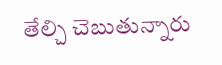తేల్చి చెబుతున్నారు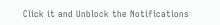Click it and Unblock the Notifications